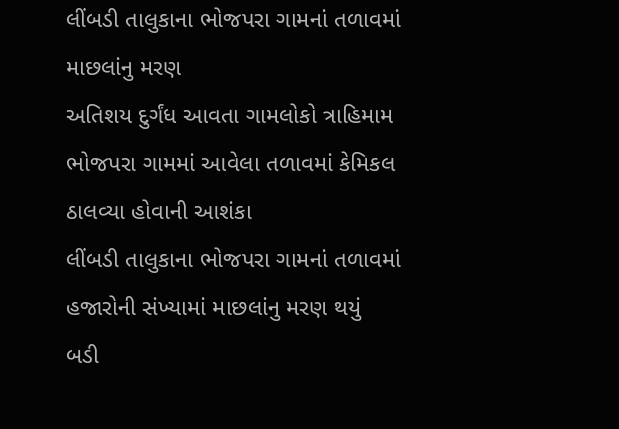લીંબડી તાલુકાના ભોજપરા ગામનાં તળાવમાં માછલાંનુ મરણ
અતિશય દુર્ગંધ આવતા ગામલોકો ત્રાહિમામ
ભોજપરા ગામમાં આવેલા તળાવમાં કેમિકલ ઠાલવ્યા હોવાની આશંકા
લીંબડી તાલુકાના ભોજપરા ગામનાં તળાવમાં હજારોની સંખ્યામાં માછલાંનુ મરણ થયું
બડી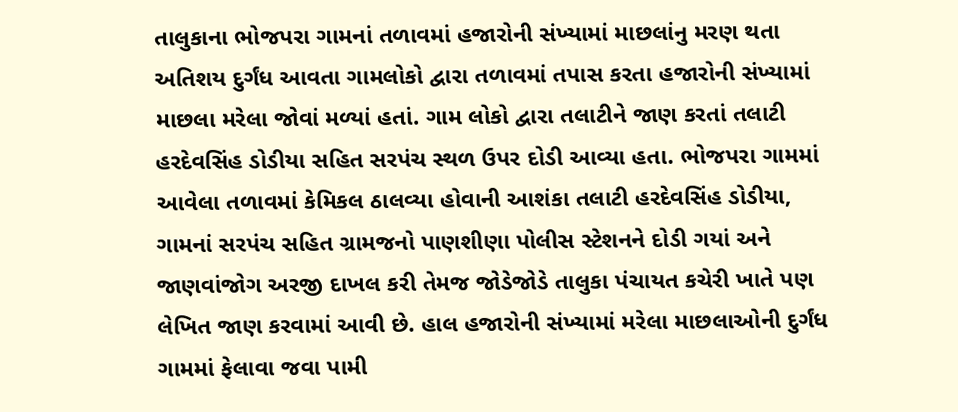તાલુકાના ભોજપરા ગામનાં તળાવમાં હજારોની સંખ્યામાં માછલાંનુ મરણ થતા અતિશય દુર્ગંધ આવતા ગામલોકો દ્વારા તળાવમાં તપાસ કરતા હજારોની સંખ્યામાં માછલા મરેલા જોવાં મળ્યાં હતાં. ગામ લોકો દ્વારા તલાટીને જાણ કરતાં તલાટી હરદેવસિંહ ડોડીયા સહિત સરપંચ સ્થળ ઉપર દોડી આવ્યા હતા. ભોજપરા ગામમાં આવેલા તળાવમાં કેમિકલ ઠાલવ્યા હોવાની આશંકા તલાટી હરદેવસિંહ ડોડીયા, ગામનાં સરપંચ સહિત ગ્રામજનો પાણશીણા પોલીસ સ્ટેશનને દોડી ગયાં અને જાણવાંજોગ અરજી દાખલ કરી તેમજ જોડેજોડે તાલુકા પંચાયત કચેરી ખાતે પણ લેખિત જાણ કરવામાં આવી છે. હાલ હજારોની સંખ્યામાં મરેલા માછલાઓની દુર્ગંધ ગામમાં ફેલાવા જવા પામી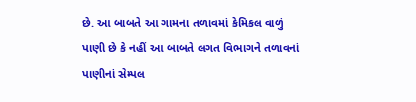છે. આ બાબતે આ ગામના તળાવમાં કેમિકલ વાળું પાણી છે કે નહીં આ બાબતે લગત વિભાગને તળાવનાં પાણીનાં સેમ્પલ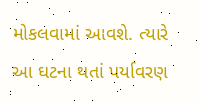મોકલવામાં આવશે. ત્યારે આ ઘટના થતાં પર્યાવરણ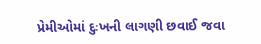પ્રેમીઓમાં દુઃખની લાગણી છવાઈ જવા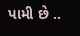પામી છે ..